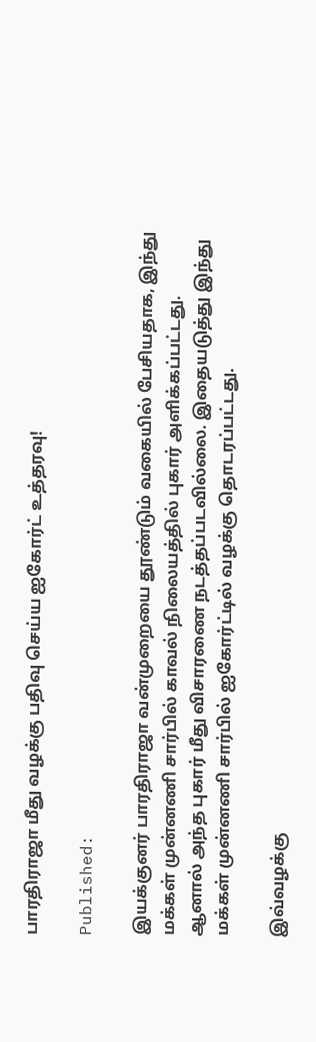பாரதிராஜா மீது வழக்கு பதிவு செய்ய ஐகோர்ட் உத்தரவு!

Published:

இயக்குனர் பாரதிராஜா வன்முறையை தூண்டும் வகையில் பேசியதாக, இந்து மக்கள் முன்னணி சார்பில் காவல் நிலையத்தில் புகார் அளிக்கப்பட்டது. ஆனால் அந்த புகார் மீது விசாரணை நடத்தப்படவில்லை. இதையடுத்து இந்து மக்கள் முன்னணி சார்பில் ஐகோர்ட்டில் வழக்கு தொடரப்பட்டது.

இவ்வழக்கு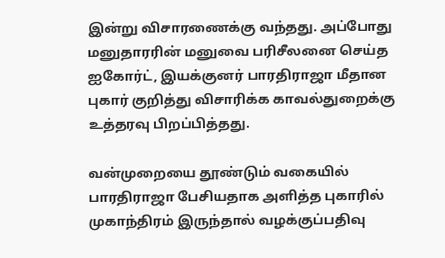இன்று விசாரணைக்கு வந்தது. அப்போது மனுதாரரின் மனுவை பரிசீலனை செய்த ஐகோர்ட், இயக்குனர் பாரதிராஜா மீதான புகார் குறித்து விசாரிக்க காவல்துறைக்கு உத்தரவு பிறப்பித்தது.

வன்முறையை தூண்டும் வகையில் பாரதிராஜா பேசியதாக அளித்த புகாரில் முகாந்திரம் இருந்தால் வழக்குப்பதிவு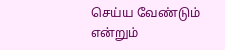செய்ய வேண்டும் என்றும்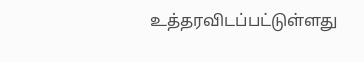உத்தரவிடப்பட்டுள்ளது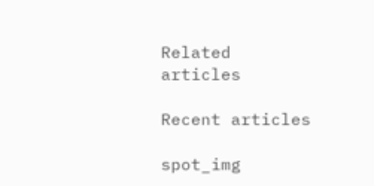Related articles

Recent articles

spot_img